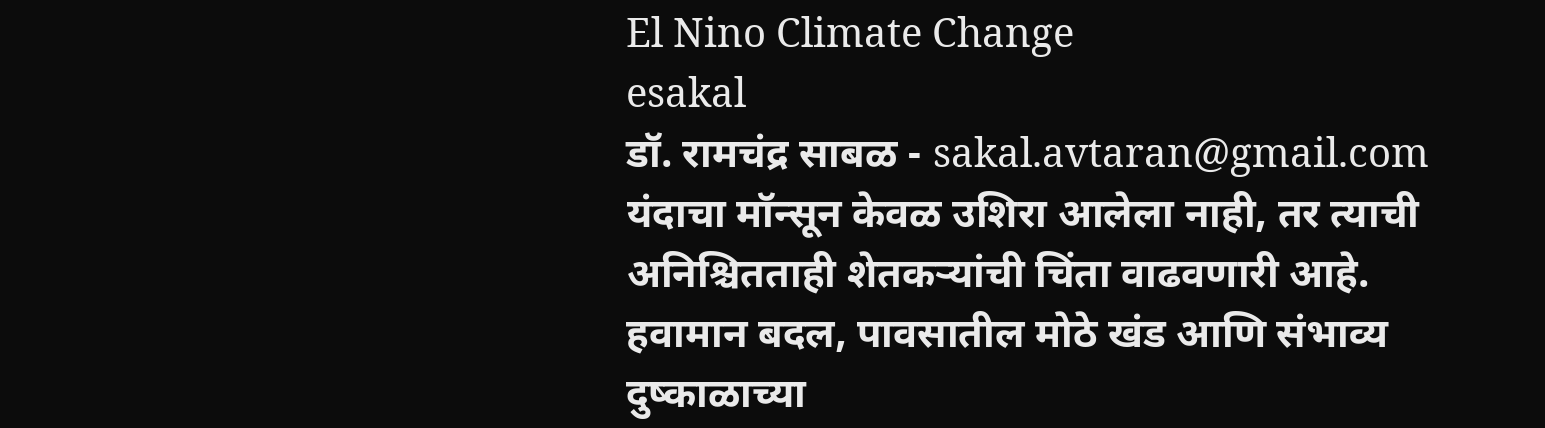El Nino Climate Change
esakal
डॉ. रामचंद्र साबळ - sakal.avtaran@gmail.com
यंदाचा मॉन्सून केवळ उशिरा आलेला नाही, तर त्याची अनिश्चितताही शेतकऱ्यांची चिंता वाढवणारी आहे. हवामान बदल, पावसातील मोठे खंड आणि संभाव्य दुष्काळाच्या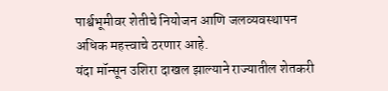पार्श्वभूमीवर शेतीचे नियोजन आणि जलव्यवस्थापन अधिक महत्त्वाचे ठरणार आहे.
यंदा मॉन्सून उशिरा दाखल झाल्याने राज्यातील शेतकरी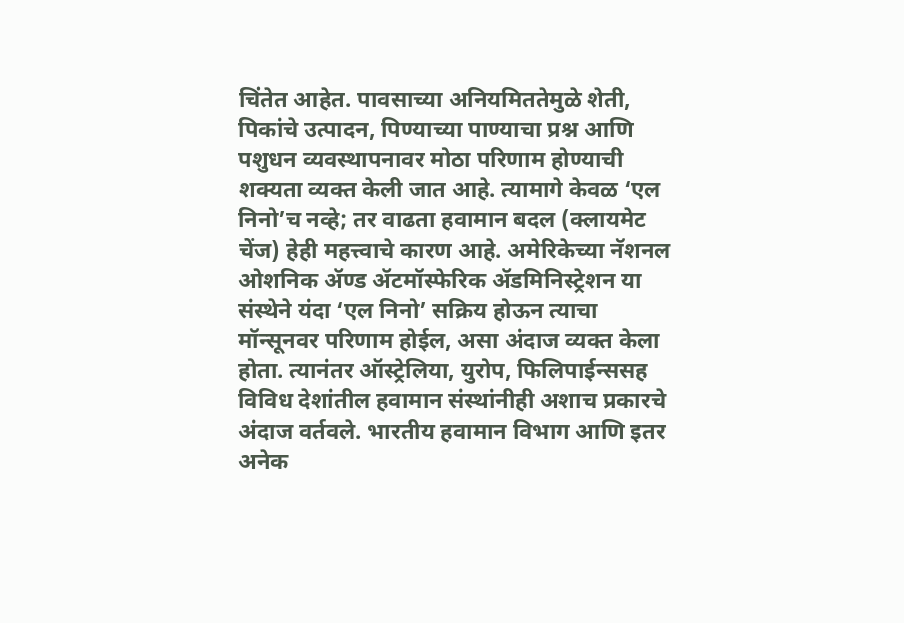चिंतेत आहेत. पावसाच्या अनियमिततेमुळे शेती, पिकांचे उत्पादन, पिण्याच्या पाण्याचा प्रश्न आणि पशुधन व्यवस्थापनावर मोठा परिणाम होण्याची शक्यता व्यक्त केली जात आहे. त्यामागे केवळ ‘एल निनो’च नव्हे; तर वाढता हवामान बदल (क्लायमेट चेंज) हेही महत्त्वाचे कारण आहे. अमेरिकेच्या नॅशनल ओशनिक ॲण्ड ॲटमॉस्फेरिक ॲडमिनिस्ट्रेशन या संस्थेने यंदा ‘एल निनो’ सक्रिय होऊन त्याचा मॉन्सूनवर परिणाम होईल, असा अंदाज व्यक्त केला होता. त्यानंतर ऑस्ट्रेलिया, युरोप, फिलिपाईन्ससह विविध देशांतील हवामान संस्थांनीही अशाच प्रकारचे अंदाज वर्तवले. भारतीय हवामान विभाग आणि इतर अनेक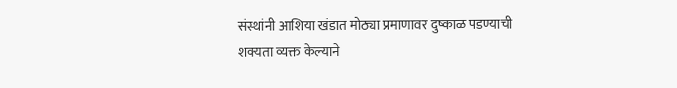संस्थांनी आशिया खंडात मोठ्या प्रमाणावर दुष्काळ पडण्याची शक्यता व्यक्त केल्याने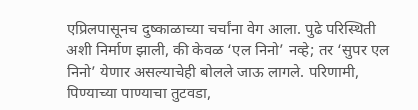एप्रिलपासूनच दुष्काळाच्या चर्चांना वेग आला. पुढे परिस्थिती अशी निर्माण झाली, की केवळ ‘एल निनो’ नव्हे; तर ‘सुपर एल निनो’ येणार असल्याचेही बोलले जाऊ लागले. परिणामी, पिण्याच्या पाण्याचा तुटवडा,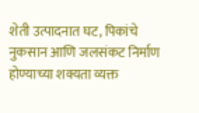शेती उत्पादनात घट, पिकांचे नुकसान आणि जलसंकट निर्माण होण्याच्या शक्यता व्यक्त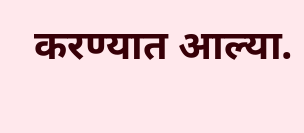करण्यात आल्या.